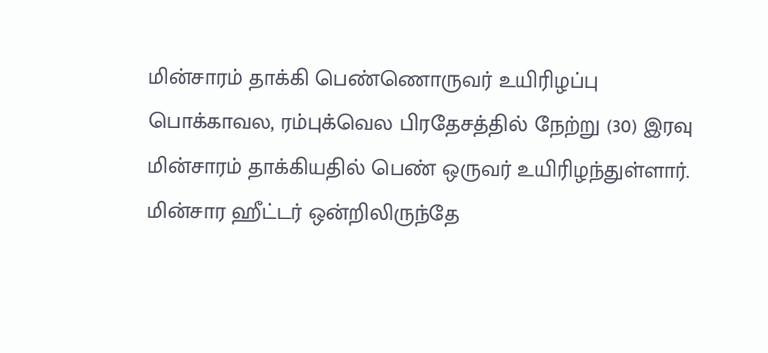மின்சாரம் தாக்கி பெண்ணொருவர் உயிரிழப்பு
பொக்காவல, ரம்புக்வெல பிரதேசத்தில் நேற்று (30) இரவு மின்சாரம் தாக்கியதில் பெண் ஒருவர் உயிரிழந்துள்ளார்.
மின்சார ஹீட்டர் ஒன்றிலிருந்தே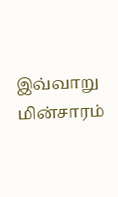இவ்வாறு மின்சாரம்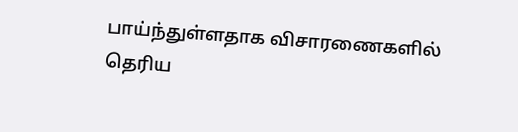பாய்ந்துள்ளதாக விசாரணைகளில் தெரிய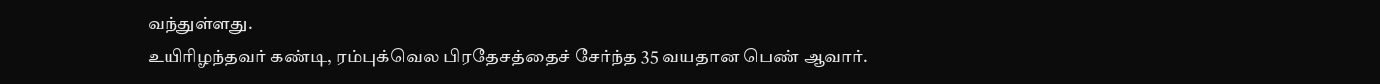வந்துள்ளது.
உயிரிழந்தவர் கண்டி, ரம்புக்வெல பிரதேசத்தைச் சேர்ந்த 35 வயதான பெண் ஆவார்.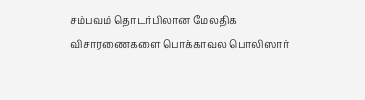சம்பவம் தொடர்பிலான மேலதிக விசாரணைகளை பொக்காவல பொலிஸார்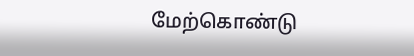மேற்கொண்டு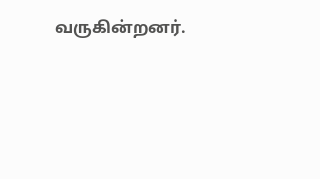வருகின்றனர்.